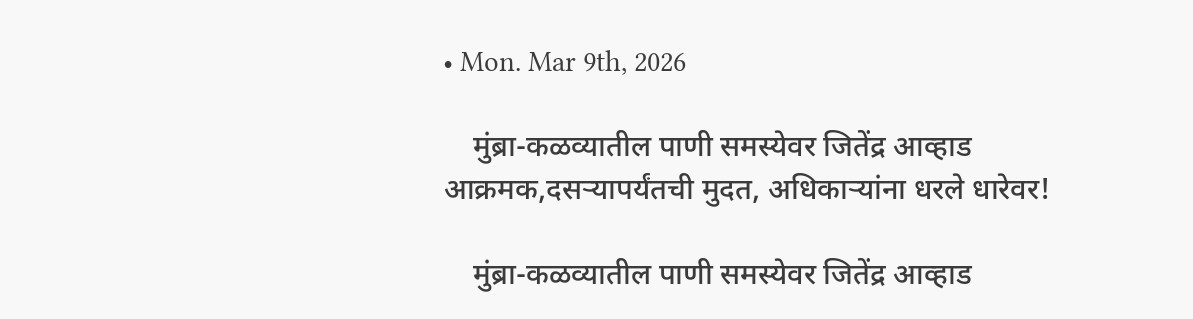• Mon. Mar 9th, 2026

    मुंब्रा-कळव्यातील पाणी समस्येवर जितेंद्र आव्हाड आक्रमक,दसऱ्यापर्यंतची मुदत, अधिकार्‍यांना धरले धारेवर!

    मुंब्रा-कळव्यातील पाणी समस्येवर जितेंद्र आव्हाड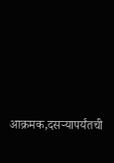आक्रमक,दसऱ्यापर्यंतची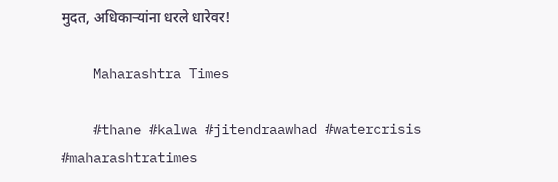मुदत, अधिकार्‍यांना धरले धारेवर!

    Maharashtra Times

    #thane #kalwa #jitendraawhad #watercrisis #maharashtratimes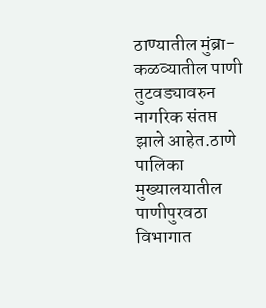ठाण्यातील मुंब्रा-कळव्यातील पाणी तुटवड्यावरुन नागरिक संतप्त झाले आहेत.ठाणे पालिका मुख्यालयातील पाणीपुरवठा विभागात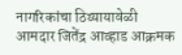नागरिकांचा ठिय्यायावेळी आमदार जितेंद्र आव्हाड आक्रमक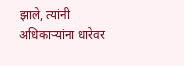झाले, त्यांनी अधिकार्‍यांना धारेवर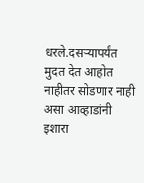धरले.दसऱ्यापर्यंत मुदत देत आहोत नाहीतर सोडणार नाही असा आव्हाडांनी इशारा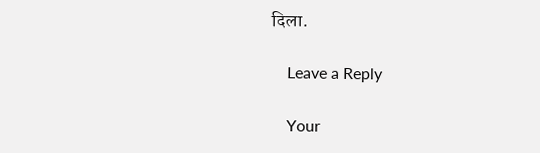दिला.

    Leave a Reply

    Your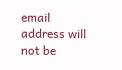email address will not be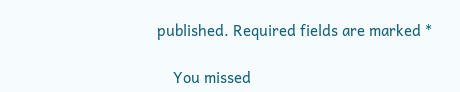published. Required fields are marked *

    You missed